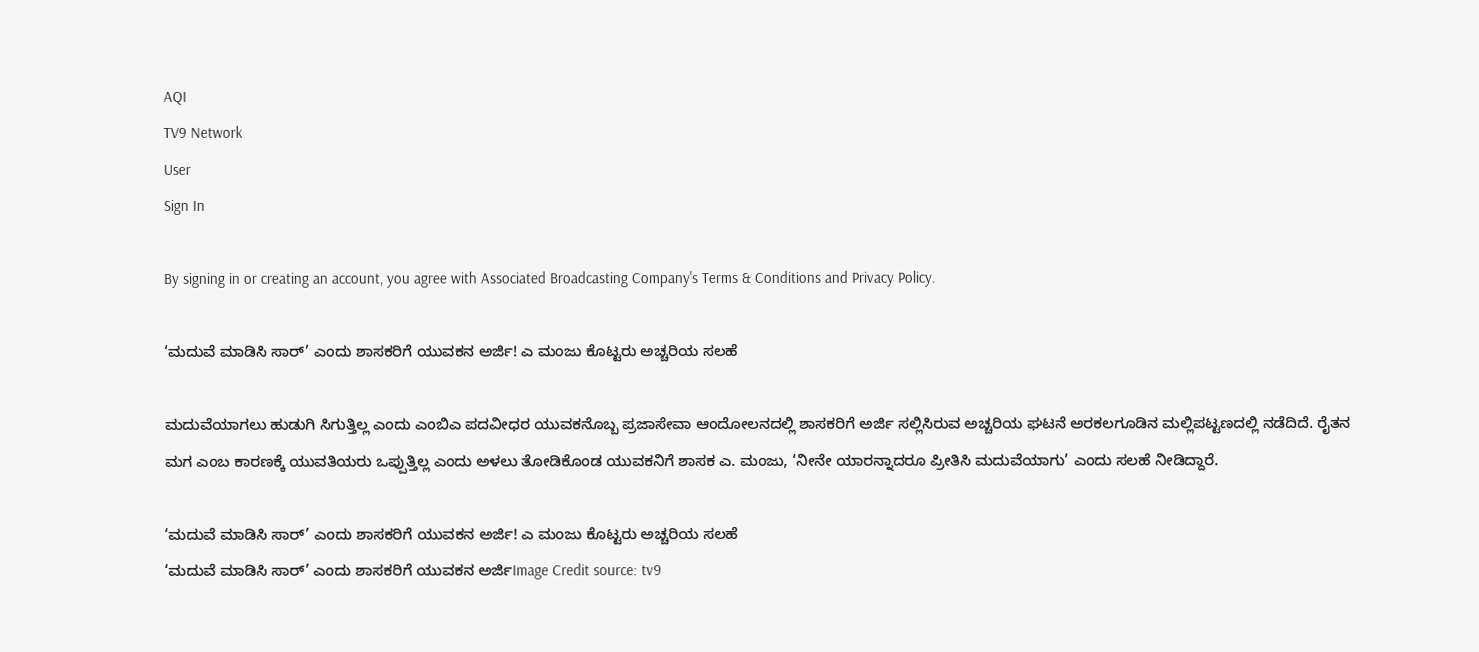AQI
TV9 Network
User
Sign In

By signing in or creating an account, you agree with Associated Broadcasting Company's Terms & Conditions and Privacy Policy.

‘ಮದುವೆ ಮಾಡಿಸಿ ಸಾರ್’ ಎಂದು ಶಾಸಕರಿಗೆ ಯುವಕನ ಅರ್ಜಿ! ಎ ಮಂಜು ಕೊಟ್ಟರು ಅಚ್ಚರಿಯ ಸಲಹೆ

ಮದುವೆಯಾಗಲು ಹುಡುಗಿ ಸಿಗುತ್ತಿಲ್ಲ ಎಂದು ಎಂಬಿಎ ಪದವೀಧರ ಯುವಕನೊಬ್ಬ ಪ್ರಜಾಸೇವಾ ಆಂದೋಲನದಲ್ಲಿ ಶಾಸಕರಿಗೆ ಅರ್ಜಿ ಸಲ್ಲಿಸಿರುವ ಅಚ್ಚರಿಯ ಘಟನೆ ಅರಕಲಗೂಡಿನ ಮಲ್ಲಿಪಟ್ಟಣದಲ್ಲಿ ನಡೆದಿದೆ. ರೈತನ ಮಗ ಎಂಬ ಕಾರಣಕ್ಕೆ ಯುವತಿಯರು ಒಪ್ಪುತ್ತಿಲ್ಲ ಎಂದು ಅಳಲು ತೋಡಿಕೊಂಡ ಯುವಕನಿಗೆ ಶಾಸಕ ಎ. ಮಂಜು, ‘ನೀನೇ ಯಾರನ್ನಾದರೂ ಪ್ರೀತಿಸಿ ಮದುವೆಯಾಗು’ ಎಂದು ಸಲಹೆ ನೀಡಿದ್ದಾರೆ.

‘ಮದುವೆ ಮಾಡಿಸಿ ಸಾರ್’ ಎಂದು ಶಾಸಕರಿಗೆ ಯುವಕನ ಅರ್ಜಿ! ಎ ಮಂಜು ಕೊಟ್ಟರು ಅಚ್ಚರಿಯ ಸಲಹೆ
‘ಮದುವೆ ಮಾಡಿಸಿ ಸಾರ್’ ಎಂದು ಶಾಸಕರಿಗೆ ಯುವಕನ ಅರ್ಜಿImage Credit source: tv9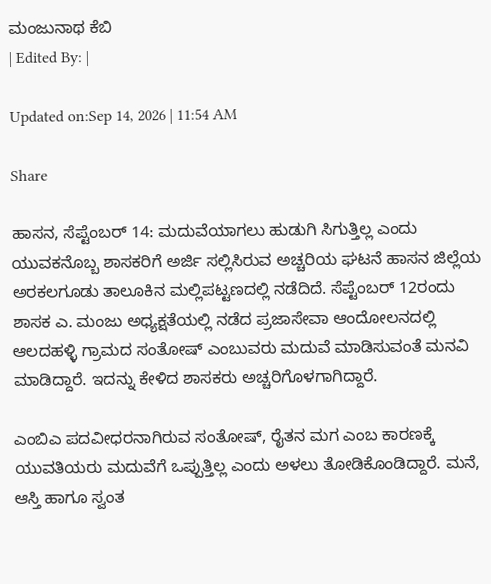ಮಂಜುನಾಥ ಕೆಬಿ
| Edited By: |

Updated on:Sep 14, 2026 | 11:54 AM

Share

ಹಾಸನ, ಸೆಪ್ಟೆಂಬರ್ 14: ಮದುವೆಯಾಗಲು ಹುಡುಗಿ ಸಿಗುತ್ತಿಲ್ಲ ಎಂದು ಯುವಕನೊಬ್ಬ ಶಾಸಕರಿಗೆ ಅರ್ಜಿ ಸಲ್ಲಿಸಿರುವ ಅಚ್ಚರಿಯ ಘಟನೆ ಹಾಸನ ಜಿಲ್ಲೆಯ ಅರಕಲಗೂಡು ತಾಲೂಕಿನ ಮಲ್ಲಿಪಟ್ಟಣದಲ್ಲಿ ನಡೆದಿದೆ. ಸೆಪ್ಟೆಂಬರ್ 12ರಂದು ಶಾಸಕ ಎ. ಮಂಜು ಅಧ್ಯಕ್ಷತೆಯಲ್ಲಿ ನಡೆದ ಪ್ರಜಾಸೇವಾ ಆಂದೋಲನದಲ್ಲಿ ಆಲದಹಳ್ಳಿ ಗ್ರಾಮದ ಸಂತೋಷ್‌ ಎಂಬುವರು ಮದುವೆ ಮಾಡಿಸುವಂತೆ ಮನವಿ ಮಾಡಿದ್ದಾರೆ. ಇದನ್ನು ಕೇಳಿದ ಶಾಸಕರು ಅಚ್ಚರಿಗೊಳಗಾಗಿದ್ದಾರೆ.

ಎಂಬಿಎ ಪದವೀಧರನಾಗಿರುವ ಸಂತೋಷ್‌, ರೈತನ ಮಗ ಎಂಬ ಕಾರಣಕ್ಕೆ ಯುವತಿಯರು ಮದುವೆಗೆ ಒಪ್ಪುತ್ತಿಲ್ಲ ಎಂದು ಅಳಲು ತೋಡಿಕೊಂಡಿದ್ದಾರೆ. ಮನೆ, ಆಸ್ತಿ ಹಾಗೂ ಸ್ವಂತ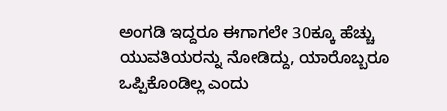ಅಂಗಡಿ ಇದ್ದರೂ ಈಗಾಗಲೇ 30ಕ್ಕೂ ಹೆಚ್ಚು ಯುವತಿಯರನ್ನು ನೋಡಿದ್ದು, ಯಾರೊಬ್ಬರೂ ಒಪ್ಪಿಕೊಂಡಿಲ್ಲ ಎಂದು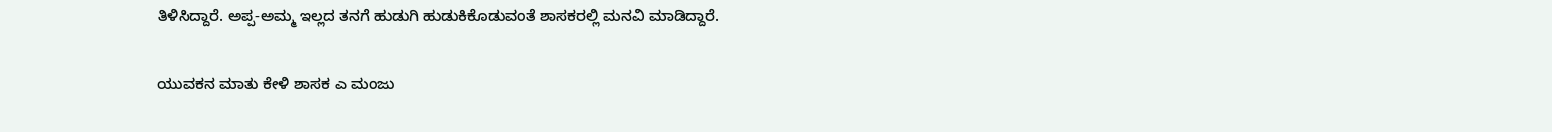ತಿಳಿಸಿದ್ದಾರೆ. ಅಪ್ಪ-ಅಮ್ಮ ಇಲ್ಲದ ತನಗೆ ಹುಡುಗಿ ಹುಡುಕಿಕೊಡುವಂತೆ ಶಾಸಕರಲ್ಲಿ ಮನವಿ ಮಾಡಿದ್ದಾರೆ.

ಯುವಕನ ಮಾತು ಕೇಳಿ ಶಾಸಕ ಎ ಮಂಜು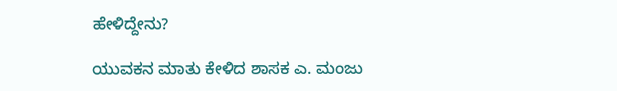ಹೇಳಿದ್ದೇನು?

ಯುವಕನ ಮಾತು ಕೇಳಿದ ಶಾಸಕ ಎ. ಮಂಜು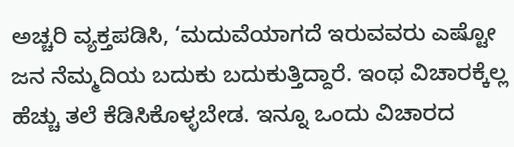ಅಚ್ಚರಿ ವ್ಯಕ್ತಪಡಿಸಿ, ‘ಮದುವೆಯಾಗದೆ ಇರುವವರು ಎಷ್ಟೋ ಜನ ನೆಮ್ಮದಿಯ ಬದುಕು ಬದುಕುತ್ತಿದ್ದಾರೆ. ಇಂಥ ವಿಚಾರಕ್ಕೆಲ್ಲ ಹೆಚ್ಚು ತಲೆ ಕೆಡಿಸಿಕೊಳ್ಳಬೇಡ. ಇನ್ನೂ ಒಂದು ವಿಚಾರದ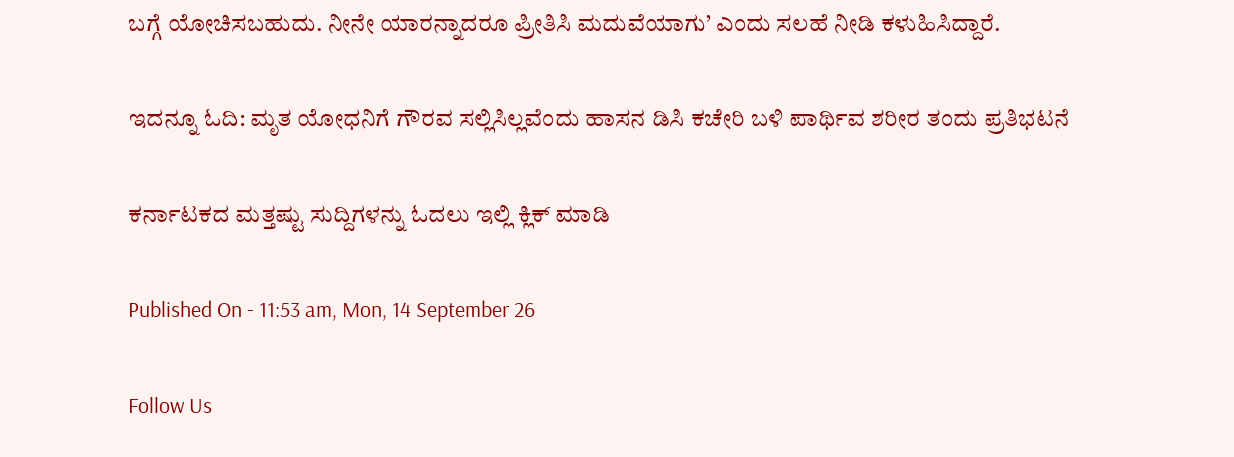ಬಗ್ಗೆ ಯೋಚಿಸಬಹುದು. ನೀನೇ ಯಾರನ್ನಾದರೂ ಪ್ರೀತಿಸಿ ಮದುವೆಯಾಗು’ ಎಂದು ಸಲಹೆ ನೀಡಿ ಕಳುಹಿಸಿದ್ದಾರೆ.

ಇದನ್ನೂ ಓದಿ: ಮೃತ ಯೋಧನಿಗೆ ಗೌರವ ಸಲ್ಲಿಸಿಲ್ಲವೆಂದು ಹಾಸನ ಡಿಸಿ ಕಚೇರಿ ಬಳಿ ಪಾರ್ಥಿವ ಶರೀರ ತಂದು ಪ್ರತಿಭಟನೆ

ಕರ್ನಾಟಕದ ಮತ್ತಷ್ಟು ಸುದ್ದಿಗಳನ್ನು ಓದಲು ಇಲ್ಲಿ ಕ್ಲಿಕ್ ಮಾಡಿ

Published On - 11:53 am, Mon, 14 September 26

Follow Us